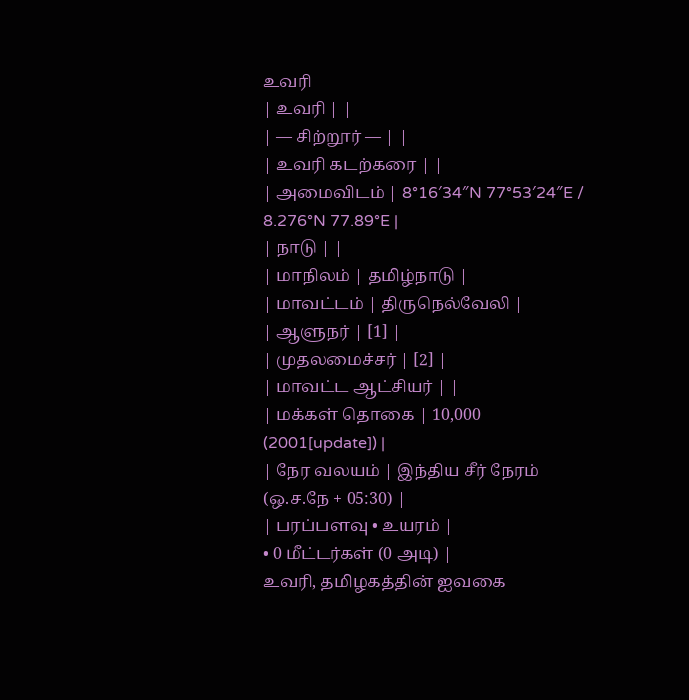உவரி
| உவரி | |
| — சிற்றூர் — | |
| உவரி கடற்கரை | |
| அமைவிடம் | 8°16′34″N 77°53′24″E / 8.276°N 77.89°E |
| நாடு | |
| மாநிலம் | தமிழ்நாடு |
| மாவட்டம் | திருநெல்வேலி |
| ஆளுநர் | [1] |
| முதலமைச்சர் | [2] |
| மாவட்ட ஆட்சியர் | |
| மக்கள் தொகை | 10,000 (2001[update]) |
| நேர வலயம் | இந்திய சீர் நேரம் (ஒ.ச.நே + 05:30) |
| பரப்பளவு • உயரம் |
• 0 மீட்டர்கள் (0 அடி) |
உவரி, தமிழகத்தின் ஐவகை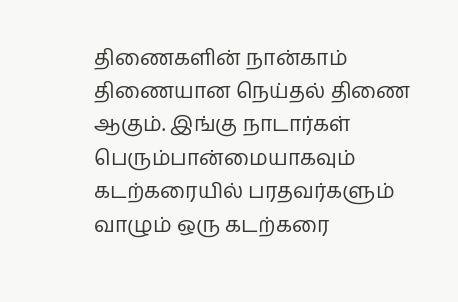திணைகளின் நான்காம் திணையான நெய்தல் திணை ஆகும். இங்கு நாடார்கள் பெரும்பான்மையாகவும் கடற்கரையில் பரதவர்களும் வாழும் ஒரு கடற்கரை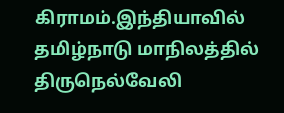கிராமம்.இந்தியாவில் தமிழ்நாடு மாநிலத்தில் திருநெல்வேலி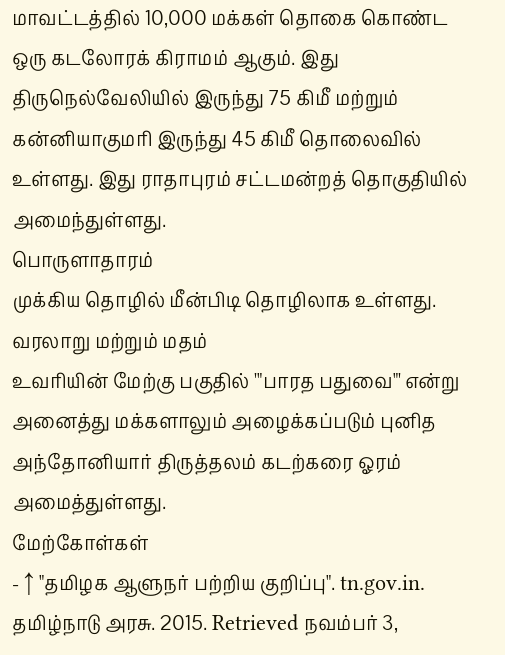மாவட்டத்தில் 10,000 மக்கள் தொகை கொண்ட ஒரு கடலோரக் கிராமம் ஆகும். இது திருநெல்வேலியில் இருந்து 75 கிமீ மற்றும் கன்னியாகுமரி இருந்து 45 கிமீ தொலைவில் உள்ளது. இது ராதாபுரம் சட்டமன்றத் தொகுதியில் அமைந்துள்ளது.
பொருளாதாரம்
முக்கிய தொழில் மீன்பிடி தொழிலாக உள்ளது.
வரலாறு மற்றும் மதம்
உவரியின் மேற்கு பகுதில் '"பாரத பதுவை"' என்று அனைத்து மக்களாலும் அழைக்கப்படும் புனித அந்தோனியார் திருத்தலம் கடற்கரை ஓரம் அமைத்துள்ளது.
மேற்கோள்கள்
- ↑ "தமிழக ஆளுநர் பற்றிய குறிப்பு". tn.gov.in. தமிழ்நாடு அரசு. 2015. Retrieved நவம்பர் 3,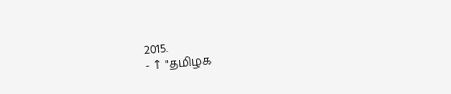2015.
- ↑ "தமிழக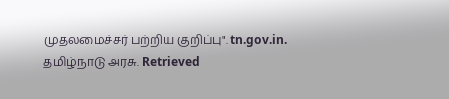முதலமைச்சர் பற்றிய குறிப்பு". tn.gov.in. தமிழ்நாடு அரசு. Retrieved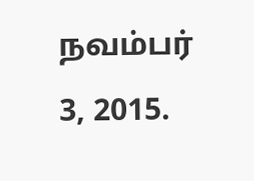நவம்பர் 3, 2015.